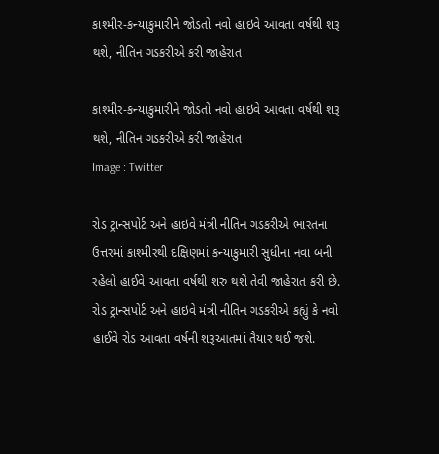કાશ્મીર-કન્યાકુમારીને જોડતો નવો હાઇવે આવતા વર્ષથી શરૂ થશે, નીતિન ગડકરીએ કરી જાહેરાત

કાશ્મીર-કન્યાકુમારીને જોડતો નવો હાઇવે આવતા વર્ષથી શરૂ થશે, નીતિન ગડકરીએ કરી જાહેરાત
Image : Twitter

રોડ ટ્રાન્સપોર્ટ અને હાઇવે મંત્રી નીતિન ગડકરીએ ભારતના ઉત્તરમાં કાશ્મીરથી દક્ષિણમાં કન્યાકુમારી સુધીના નવા બની રહેલો હાઈવે આવતા વર્ષથી શરુ થશે તેવી જાહેરાત કરી છે. રોડ ટ્રાન્સપોર્ટ અને હાઇવે મંત્રી નીતિન ગડકરીએ કહ્યું કે નવો હાઈવે રોડ આવતા વર્ષની શરૂઆતમાં તૈયાર થઈ જશે.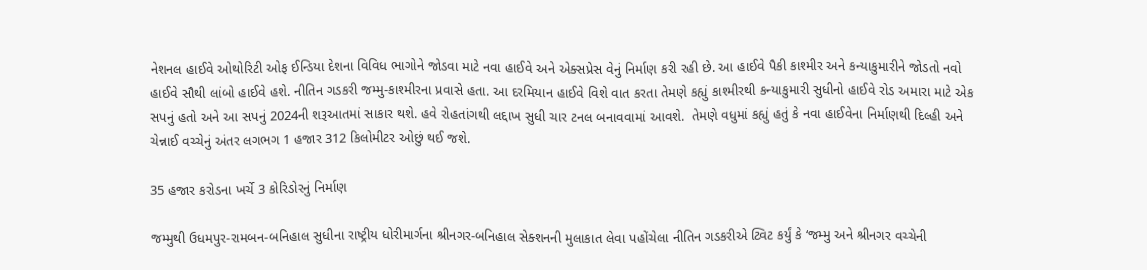નેશનલ હાઈવે ઓથોરિટી ઓફ ઈન્ડિયા દેશના વિવિધ ભાગોને જોડવા માટે નવા હાઈવે અને એક્સપ્રેસ વેનું નિર્માણ કરી રહી છે. આ હાઈવે પૈકી કાશ્મીર અને કન્યાકુમારીને જોડતો નવો હાઈવે સૌથી લાંબો હાઈવે હશે. નીતિન ગડકરી જમ્મુ-કાશ્મીરના પ્રવાસે હતા. આ દરમિયાન હાઈવે વિશે વાત કરતા તેમણે કહ્યું કાશ્મીરથી કન્યાકુમારી સુધીનો હાઈવે રોડ અમારા માટે એક સપનું હતો અને આ સપનું 2024ની શરૂઆતમાં સાકાર થશે. હવે રોહતાંગથી લદ્દાખ સુધી ચાર ટનલ બનાવવામાં આવશે.  તેમણે વધુમાં કહ્યું હતું કે નવા હાઈવેના નિર્માણથી દિલ્હી અને ચેન્નાઈ વચ્ચેનું અંતર લગભગ 1 હજાર 312 કિલોમીટર ઓછું થઈ જશે.

35 હજાર કરોડના ખર્ચે 3 કોરિડોરનું નિર્માણ

જમ્મુથી ઉધમપુર-રામબન-બનિહાલ સુધીના રાષ્ટ્રીય ધોરીમાર્ગના શ્રીનગર-બનિહાલ સેક્શનની મુલાકાત લેવા પહોંચેલા નીતિન ગડકરીએ ટ્વિટ કર્યું કે ‘જમ્મુ અને શ્રીનગર વચ્ચેની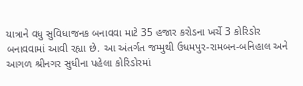યાત્રાને વધુ સુવિધાજનક બનાવવા માટે 35 હજાર કરોડના ખર્ચે 3 કોરિડોર બનાવવામાં આવી રહ્યા છે. આ અંતર્ગત જમ્મુથી ઉધમપુર-રામબન-બનિહાલ અને આગળ શ્રીનગર સુધીના પહેલા કોરિડોરમાં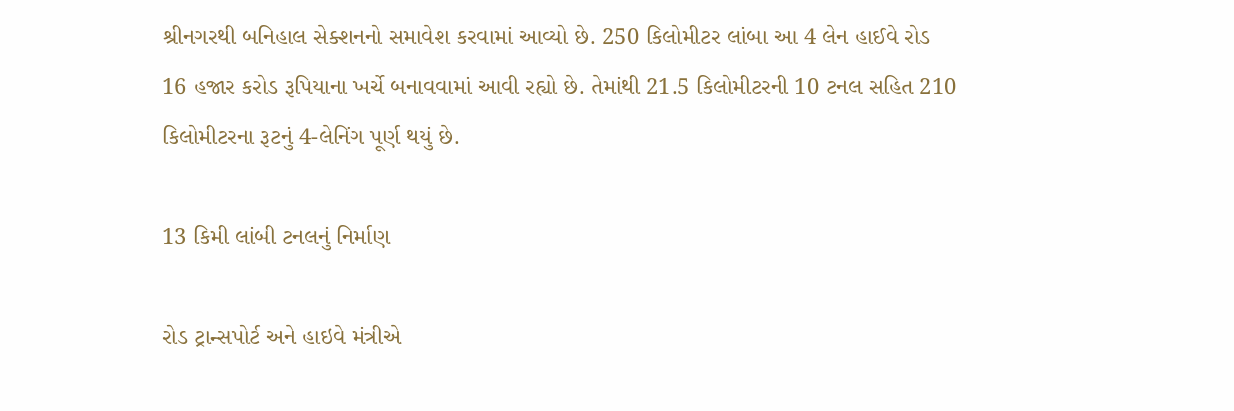શ્રીનગરથી બનિહાલ સેક્શનનો સમાવેશ કરવામાં આવ્યો છે. 250 કિલોમીટર લાંબા આ 4 લેન હાઈવે રોડ 16 હજાર કરોડ રૂપિયાના ખર્ચે બનાવવામાં આવી રહ્યો છે. તેમાંથી 21.5 કિલોમીટરની 10 ટનલ સહિત 210 કિલોમીટરના રૂટનું 4-લેનિંગ પૂર્ણ થયું છે.

13 કિમી લાંબી ટનલનું નિર્માણ

રોડ ટ્રાન્સપોર્ટ અને હાઇવે મંત્રીએ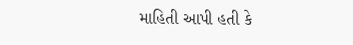માહિતી આપી હતી કે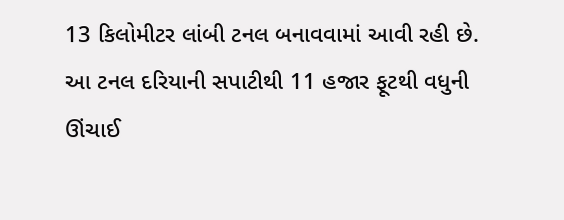13 કિલોમીટર લાંબી ટનલ બનાવવામાં આવી રહી છે. આ ટનલ દરિયાની સપાટીથી 11 હજાર ફૂટથી વધુની ઊંચાઈ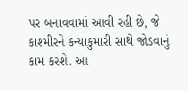પર બનાવવામાં આવી રહી છે, જે કાશ્મીરને કન્યાકુમારી સાથે જોડવાનું કામ કરશે. આ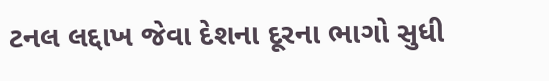ટનલ લદ્દાખ જેવા દેશના દૂરના ભાગો સુધી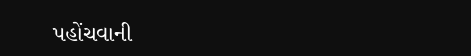પહોંચવાની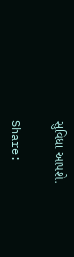સુવિધા આપશે.

Share: